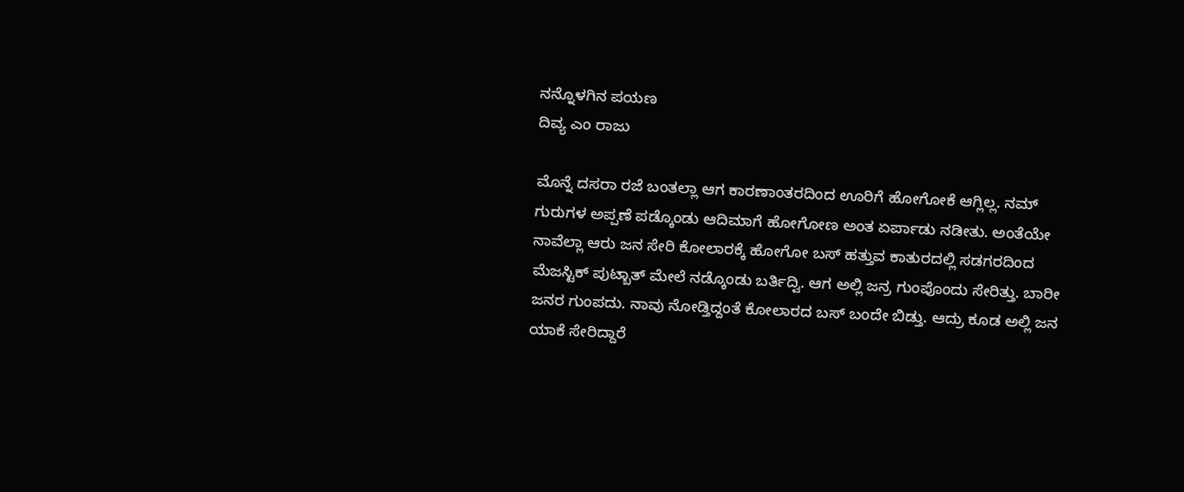ನನ್ನೊಳಗಿನ ಪಯಣ
ದಿವ್ಯ ಎಂ ರಾಜು

ಮೊನ್ನೆ ದಸರಾ ರಜೆ ಬಂತಲ್ಲಾ ಆಗ ಕಾರಣಾಂತರದಿಂದ ಊರಿಗೆ ಹೋಗೋಕೆ ಆಗ್ಲಿಲ್ಲ. ನಮ್ ಗುರುಗಳ ಅಪ್ಪಣೆ ಪಡ್ಕೊಂಡು ಆದಿಮಾಗೆ ಹೋಗೋಣ ಅಂತ ಏರ್ಪಾಡು ನಡೀತು. ಅಂತೆಯೇ ನಾವೆಲ್ಲಾ ಆರು ಜನ ಸೇರಿ ಕೋಲಾರಕ್ಕೆ ಹೋಗೋ ಬಸ್ ಹತ್ತುವ ಕಾತುರದಲ್ಲಿ ಸಡಗರದಿಂದ ಮೆಜಸ್ಟಿಕ್ ಪುಟ್ಬಾತ್ ಮೇಲೆ ನಡ್ಕೊಂಡು ಬರ್ತಿದ್ವಿ. ಆಗ ಅಲ್ಲಿ ಜನ್ರ ಗುಂಪೊಂದು ಸೇರಿತ್ತು. ಬಾರೀ ಜನರ ಗುಂಪದು. ನಾವು ನೋಡ್ತಿದ್ದಂತೆ ಕೋಲಾರದ ಬಸ್ ಬಂದೇ ಬಿಡ್ತು. ಆದ್ರು ಕೂಡ ಅಲ್ಲಿ ಜನ ಯಾಕೆ ಸೇರಿದ್ದಾರೆ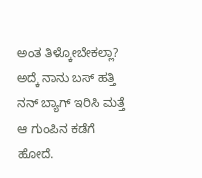ಅಂತ ತಿಳ್ಕೋಬೇಕಲ್ಲಾ? ಅದ್ಕೆ ನಾನು ಬಸ್ ಹತ್ತಿ ನನ್ ಬ್ಯಾಗ್ ಇರಿಸಿ ಮತ್ತೆ ಆ ಗುಂಪಿನ ಕಡೆಗೆ ಹೋದೆ.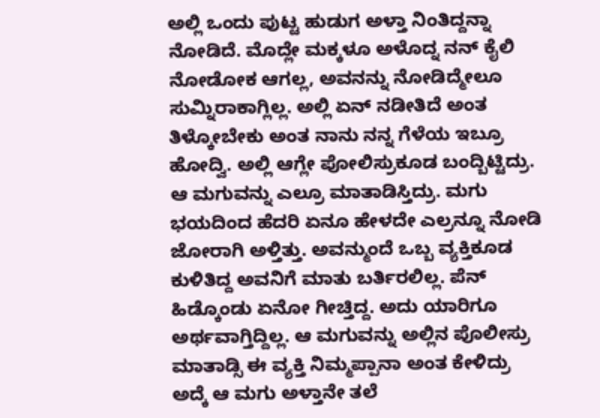ಅಲ್ಲಿ ಒಂದು ಪುಟ್ಟ ಹುಡುಗ ಅಳ್ತಾ ನಿಂತಿದ್ದನ್ನಾ ನೋಡಿದೆ. ಮೊದ್ಲೇ ಮಕ್ಕಳೂ ಅಳೊದ್ನ ನನ್ ಕೈಲಿ ನೋಡೋಕ ಆಗಲ್ಲ, ಅವನನ್ನು ನೋಡಿದ್ಮೇಲೂ ಸುಮ್ನಿರಾಕಾಗ್ಲಿಲ್ಲ. ಅಲ್ಲಿ ಏನ್ ನಡೀತಿದೆ ಅಂತ ತಿಳ್ಕೋಬೇಕು ಅಂತ ನಾನು ನನ್ನ ಗೆಳೆಯ ಇಬ್ರೂ ಹೋದ್ವಿ. ಅಲ್ಲಿ ಆಗ್ಲೇ ಪೋಲಿಸ್ರುಕೂಡ ಬಂದ್ಬಿಟ್ಟಿದ್ರು. ಆ ಮಗುವನ್ನು ಎಲ್ರೂ ಮಾತಾಡಿಸ್ತಿದ್ರು. ಮಗು ಭಯದಿಂದ ಹೆದರಿ ಏನೂ ಹೇಳದೇ ಎಲ್ರನ್ನೂ ನೋಡಿ ಜೋರಾಗಿ ಅಳ್ತಿತ್ತು. ಅವನ್ಮುಂದೆ ಒಬ್ಬ ವ್ಯಕ್ತಿಕೂಡ ಕುಳಿತಿದ್ದ ಅವನಿಗೆ ಮಾತು ಬರ್ತಿರಲಿಲ್ಲ. ಪೆನ್ ಹಿಡ್ಕೊಂಡು ಏನೋ ಗೀಚ್ತಿದ್ದ. ಅದು ಯಾರಿಗೂ ಅರ್ಥವಾಗ್ತಿದ್ದಿಲ್ಲ. ಆ ಮಗುವನ್ನು ಅಲ್ಲಿನ ಪೊಲೀಸ್ರು ಮಾತಾಡ್ಸಿ ಈ ವ್ಯಕ್ತಿ ನಿಮ್ಮಪ್ಪಾನಾ ಅಂತ ಕೇಳಿದ್ರು ಅದ್ಕೆ ಆ ಮಗು ಅಳ್ತಾನೇ ತಲೆ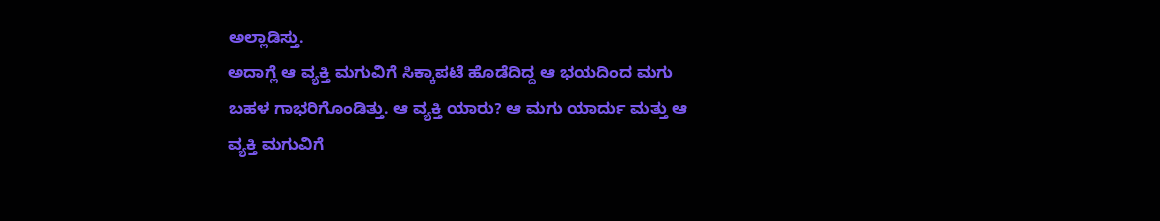ಅಲ್ಲಾಡಿಸ್ತು.
ಅದಾಗ್ಲೆ ಆ ವ್ಯಕ್ತಿ ಮಗುವಿಗೆ ಸಿಕ್ಕಾಪಟೆ ಹೊಡೆದಿದ್ದ ಆ ಭಯದಿಂದ ಮಗು ಬಹಳ ಗಾಭರಿಗೊಂಡಿತ್ತು. ಆ ವ್ಯಕ್ತಿ ಯಾರು? ಆ ಮಗು ಯಾರ್ದು ಮತ್ತು ಆ ವ್ಯಕ್ತಿ ಮಗುವಿಗೆ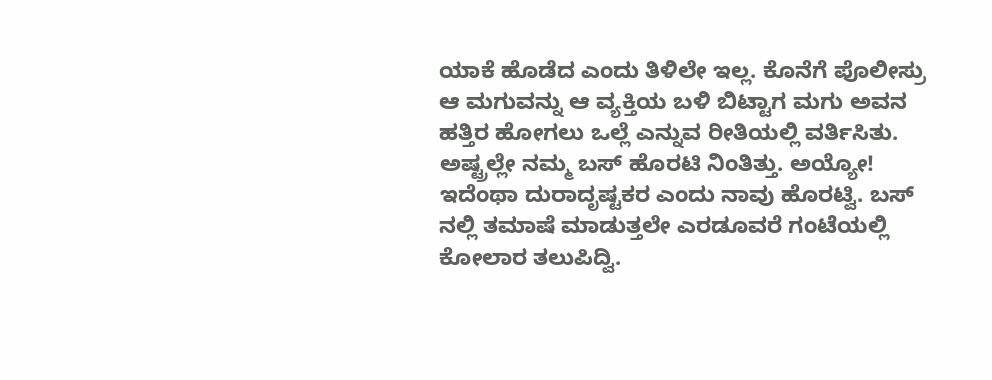ಯಾಕೆ ಹೊಡೆದ ಎಂದು ತಿಳಿಲೇ ಇಲ್ಲ. ಕೊನೆಗೆ ಪೊಲೀಸ್ರು ಆ ಮಗುವನ್ನು ಆ ವ್ಯಕ್ತಿಯ ಬಳಿ ಬಿಟ್ಟಾಗ ಮಗು ಅವನ ಹತ್ತಿರ ಹೋಗಲು ಒಲ್ಲೆ ಎನ್ನುವ ರೀತಿಯಲ್ಲಿ ವರ್ತಿಸಿತು. ಅಷ್ಟ್ರಲ್ಲೇ ನಮ್ಮ ಬಸ್ ಹೊರಟಿ ನಿಂತಿತ್ತು. ಅಯ್ಯೋ! ಇದೆಂಥಾ ದುರಾದೃಷ್ಟಕರ ಎಂದು ನಾವು ಹೊರಟ್ವಿ. ಬಸ್ ನಲ್ಲಿ ತಮಾಷೆ ಮಾಡುತ್ತಲೇ ಎರಡೂವರೆ ಗಂಟೆಯಲ್ಲಿ ಕೋಲಾರ ತಲುಪಿದ್ವಿ.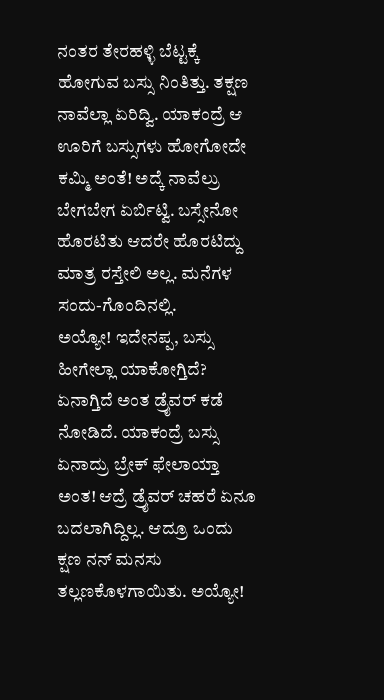ನಂತರ ತೇರಹಳ್ಳಿ ಬೆಟ್ಟಕ್ಕೆ ಹೋಗುವ ಬಸ್ಸು ನಿಂತಿತ್ತು. ತಕ್ಷಣ ನಾವೆಲ್ಲಾ ಏರಿದ್ವಿ. ಯಾಕಂದ್ರೆ ಆ ಊರಿಗೆ ಬಸ್ಸುಗಳು ಹೋಗೋದೇ ಕಮ್ಮಿ ಅಂತೆ! ಅದ್ಕೆ ನಾವೆಲ್ರು ಬೇಗಬೇಗ ಏರ್ಬಿಟ್ವಿ. ಬಸ್ಸೇನೋ ಹೊರಟಿತು ಆದರೇ ಹೊರಟಿದ್ದು ಮಾತ್ರ ರಸ್ತೇಲಿ ಅಲ್ಲ. ಮನೆಗಳ ಸಂದು-ಗೊಂದಿನಲ್ಲಿ.
ಅಯ್ಯೋ! ಇದೇನಪ್ಪ, ಬಸ್ಸು ಹೀಗೇಲ್ಲಾ ಯಾಕೋಗ್ತಿದೆ? ಏನಾಗ್ತಿದೆ ಅಂತ ಡ್ರೈವರ್ ಕಡೆ ನೋಡಿದೆ. ಯಾಕಂದ್ರೆ ಬಸ್ಸು ಏನಾದ್ರು ಬ್ರೇಕ್ ಫೇಲಾಯ್ತಾ ಅಂತ! ಆದ್ರೆ ಡ್ರೈವರ್ ಚಹರೆ ಏನೂ ಬದಲಾಗಿದ್ದಿಲ್ಲ. ಆದ್ರೂ ಒಂದು ಕ್ಷಣ ನನ್ ಮನಸು ತಲ್ಲಣಕೊಳಗಾಯಿತು. ಅಯ್ಯೋ!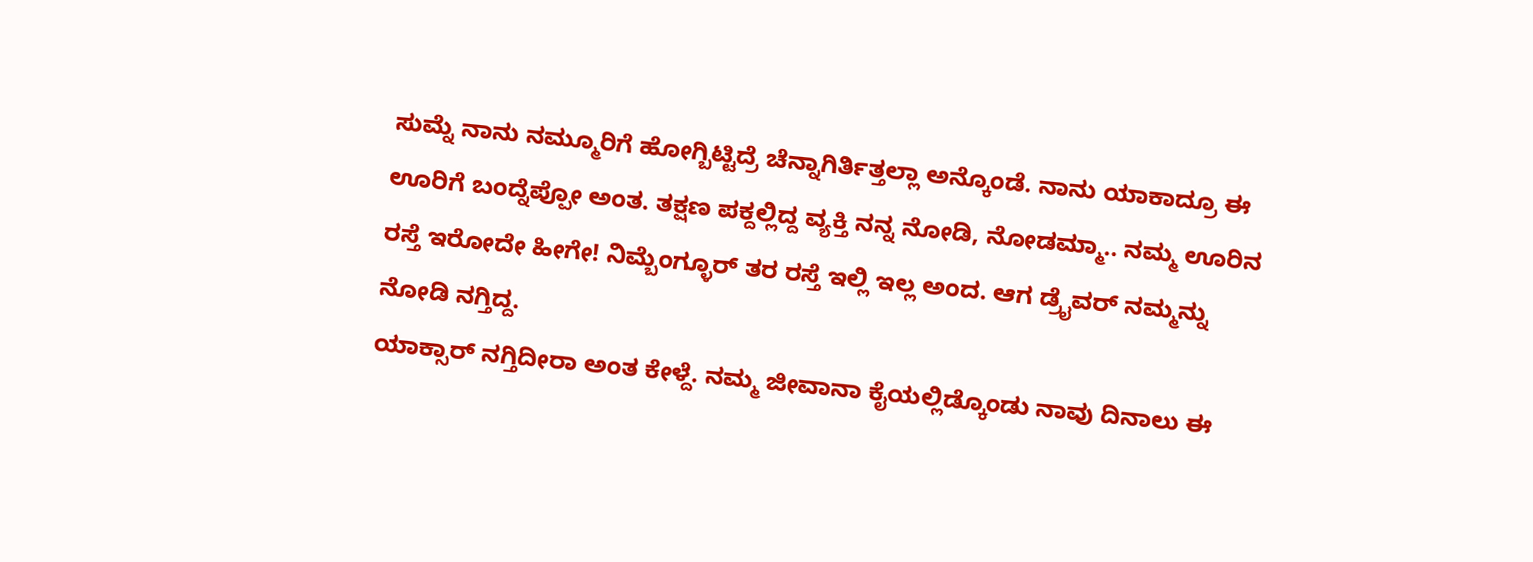ಸುಮ್ನೆ ನಾನು ನಮ್ಮೂರಿಗೆ ಹೋಗ್ಬಿಟ್ಟಿದ್ರೆ ಚೆನ್ನಾಗಿರ್ತಿತ್ತಲ್ಲಾ ಅನ್ಕೊಂಡೆ. ನಾನು ಯಾಕಾದ್ರೂ ಈ ಊರಿಗೆ ಬಂದ್ನೆಪ್ಪೋ ಅಂತ. ತಕ್ಷಣ ಪಕ್ದಲ್ಲಿದ್ದ ವ್ಯಕ್ತಿ ನನ್ನ ನೋಡಿ, ನೋಡಮ್ಮಾ.. ನಮ್ಮ ಊರಿನ ರಸ್ತೆ ಇರೋದೇ ಹೀಗೇ! ನಿಮ್ಬೆಂಗ್ಳೂರ್ ತರ ರಸ್ತೆ ಇಲ್ಲಿ ಇಲ್ಲ ಅಂದ. ಆಗ ಡ್ರೈವರ್ ನಮ್ಮನ್ನು ನೋಡಿ ನಗ್ತಿದ್ದ.
ಯಾಕ್ಸಾರ್ ನಗ್ತಿದೀರಾ ಅಂತ ಕೇಳ್ದೆ. ನಮ್ಮ ಜೀವಾನಾ ಕೈಯಲ್ಲಿಡ್ಕೊಂಡು ನಾವು ದಿನಾಲು ಈ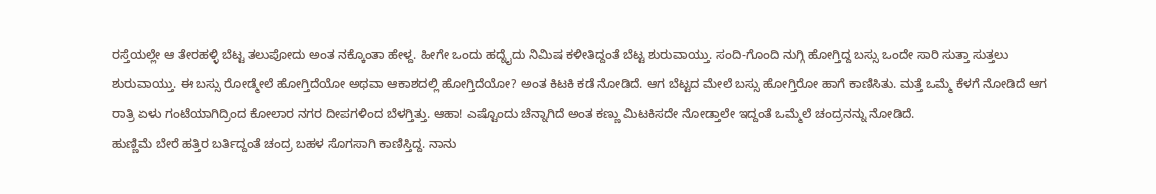ರಸ್ತೆಯಲ್ಲೇ ಆ ತೇರಹಳ್ಳಿ ಬೆಟ್ಟ ತಲುಪೋದು ಅಂತ ನಕ್ಕೊಂತಾ ಹೇಳ್ದ. ಹೀಗೇ ಒಂದು ಹದ್ನೈದು ನಿಮಿಷ ಕಳೀತಿದ್ದಂತೆ ಬೆಟ್ಟ ಶುರುವಾಯ್ತು. ಸಂದಿ-ಗೊಂದಿ ನುಗ್ಗಿ ಹೋಗ್ತಿದ್ದ ಬಸ್ಸು ಒಂದೇ ಸಾರಿ ಸುತ್ತಾ ಸುತ್ತಲು ಶುರುವಾಯ್ತು. ಈ ಬಸ್ಸು ರೋಡ್ಮೇಲೆ ಹೋಗ್ತಿದೆಯೋ ಅಥವಾ ಆಕಾಶದಲ್ಲಿ ಹೋಗ್ತಿದೆಯೋ? ಅಂತ ಕಿಟಕಿ ಕಡೆ ನೋಡಿದೆ. ಆಗ ಬೆಟ್ಟದ ಮೇಲೆ ಬಸ್ಸು ಹೋಗ್ತಿರೋ ಹಾಗೆ ಕಾಣಿಸಿತು. ಮತ್ತೆ ಒಮ್ಮೆ ಕೆಳಗೆ ನೋಡಿದೆ ಆಗ ರಾತ್ರಿ ಏಳು ಗಂಟೆಯಾಗಿದ್ರಿಂದ ಕೋಲಾರ ನಗರ ದೀಪಗಳಿಂದ ಬೆಳಗ್ತಿತ್ತು. ಆಹಾ! ಎಷ್ಟೊಂದು ಚೆನ್ನಾಗಿದೆ ಅಂತ ಕಣ್ಣು ಮಿಟಕಿಸದೇ ನೋಡ್ತಾಲೇ ಇದ್ದಂತೆ ಒಮ್ಮೆಲೆ ಚಂದ್ರನನ್ನು ನೋಡಿದೆ.
ಹುಣ್ಣಿಮೆ ಬೇರೆ ಹತ್ತಿರ ಬರ್ತಿದ್ದಂತೆ ಚಂದ್ರ ಬಹಳ ಸೊಗಸಾಗಿ ಕಾಣಿಸ್ತಿದ್ದ. ನಾನು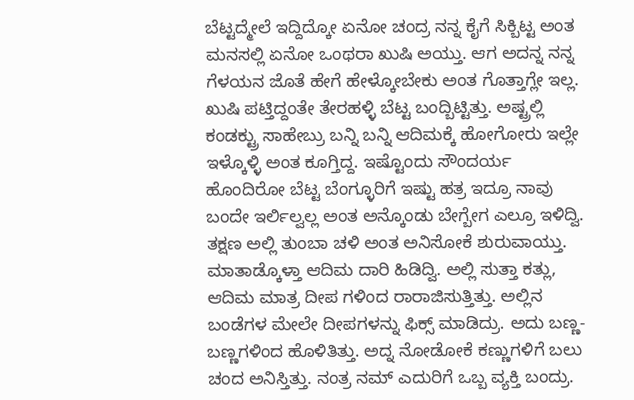ಬೆಟ್ಟದ್ಮೇಲೆ ಇದ್ದಿದ್ಕೋ ಏನೋ ಚಂದ್ರ ನನ್ನ ಕೈಗೆ ಸಿಕ್ಬಿಟ್ಟ ಅಂತ ಮನಸಲ್ಲಿ ಏನೋ ಒಂಥರಾ ಖುಷಿ ಅಯ್ತು. ಆಗ ಅದನ್ನ ನನ್ನ ಗೆಳಯನ ಜೊತೆ ಹೇಗೆ ಹೇಳ್ಕೋಬೇಕು ಅಂತ ಗೊತ್ತಾಗ್ಲೇ ಇಲ್ಲ. ಖುಷಿ ಪಟ್ತಿದ್ದಂತೇ ತೇರಹಳ್ಳಿ ಬೆಟ್ಟ ಬಂದ್ಬಿಟ್ಟಿತ್ತು. ಅಷ್ಟ್ರಲ್ಲಿ ಕಂಡಕ್ಟ್ರು ಸಾಹೇಬ್ರು ಬನ್ನಿ ಬನ್ನಿ ಆದಿಮಕ್ಕೆ ಹೋಗೋರು ಇಲ್ಲೇ ಇಳ್ಕೊಳ್ಳಿ ಅಂತ ಕೂಗ್ತಿದ್ದ. ಇಷ್ಟೊಂದು ಸೌಂದರ್ಯ ಹೊಂದಿರೋ ಬೆಟ್ಟ ಬೆಂಗ್ಳೂರಿಗೆ ಇಷ್ಟು ಹತ್ರ ಇದ್ರೂ ನಾವು ಬಂದೇ ಇರ್ಲಿಲ್ವಲ್ಲ ಅಂತ ಅನ್ಕೊಂಡು ಬೇಗ್ಬೇಗ ಎಲ್ರೂ ಇಳಿದ್ವಿ.
ತಕ್ಷಣ ಅಲ್ಲಿ ತುಂಬಾ ಚಳಿ ಅಂತ ಅನಿಸೋಕೆ ಶುರುವಾಯ್ತು. ಮಾತಾಡ್ಕೊಳ್ತಾ ಆದಿಮ ದಾರಿ ಹಿಡಿದ್ವಿ. ಅಲ್ಲಿ ಸುತ್ತಾ ಕತ್ಲು, ಆದಿಮ ಮಾತ್ರ ದೀಪ ಗಳಿಂದ ರಾರಾಜಿಸುತ್ತಿತ್ತು. ಅಲ್ಲಿನ ಬಂಡೆಗಳ ಮೇಲೇ ದೀಪಗಳನ್ನು ಫಿಕ್ಸ್ ಮಾಡಿದ್ರು. ಅದು ಬಣ್ಣ-ಬಣ್ಣಗಳಿಂದ ಹೊಳಿತಿತ್ತು. ಅದ್ನ ನೋಡೋಕೆ ಕಣ್ಣುಗಳಿಗೆ ಬಲು ಚಂದ ಅನಿಸ್ತಿತ್ತು. ನಂತ್ರ ನಮ್ ಎದುರಿಗೆ ಒಬ್ಬ ವ್ಯಕ್ತಿ ಬಂದ್ರು.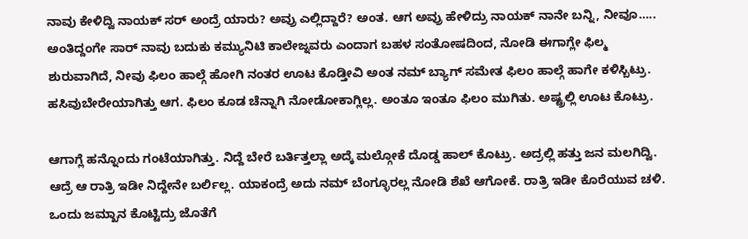ನಾವು ಕೇಳಿದ್ವಿ ನಾಯಕ್ ಸರ್ ಅಂದ್ರೆ ಯಾರು? ಅವ್ರು ಎಲ್ಲಿದ್ದಾರೆ? ಅಂತ. ಆಗ ಅವ್ರು ಹೇಳಿದ್ರು ನಾಯಕ್ ನಾನೇ ಬನ್ನಿ, ನೀವೂ….. ಅಂತಿದ್ದಂಗೇ ಸಾರ್ ನಾವು ಬದುಕು ಕಮ್ಯುನಿಟಿ ಕಾಲೇಜ್ನವರು ಎಂದಾಗ ಬಹಳ ಸಂತೋಷದಿಂದ, ನೋಡಿ ಈಗಾಗ್ಲೇ ಫಿಲ್ಮ ಶುರುವಾಗಿದೆ, ನೀವು ಫಿಲಂ ಹಾಲ್ಗೆ ಹೋಗಿ ನಂತರ ಊಟ ಕೊಡ್ತೀವಿ ಅಂತ ನಮ್ ಬ್ಯಾಗ್ ಸಮೇತ ಫಿಲಂ ಹಾಲ್ಗೆ ಹಾಗೇ ಕಳಿಸ್ಬಿಟ್ರು. ಹಸಿವುಬೇರೇಯಾಗಿತ್ತು ಆಗ. ಫಿಲಂ ಕೂಡ ಚೆನ್ನಾಗಿ ನೋಡೋಕಾಗ್ಲಿಲ್ಲ. ಅಂತೂ ಇಂತೂ ಫಿಲಂ ಮುಗಿತು. ಅಷ್ಟ್ರಲ್ಲಿ ಊಟ ಕೊಟ್ರು.

ಆಗಾಗ್ಲೆ ಹನ್ನೊಂದು ಗಂಟೆಯಾಗಿತ್ತು. ನಿದ್ದೆ ಬೇರೆ ಬರ್ತಿತ್ತಲ್ಲಾ ಅದ್ಕೆ ಮಲ್ಗೋಕೆ ದೊಡ್ಡ ಹಾಲ್ ಕೊಟ್ರು. ಅದ್ರಲ್ಲಿ ಹತ್ತು ಜನ ಮಲಗಿದ್ವಿ. ಆದ್ರೆ ಆ ರಾತ್ರಿ ಇಡೀ ನಿದ್ದೇನೇ ಬರ್ಲಿಲ್ಲ. ಯಾಕಂದ್ರೆ ಅದು ನಮ್ ಬೆಂಗ್ಳೂರಲ್ಲ ನೋಡಿ ಶೆಖೆ ಆಗೋಕೆ. ರಾತ್ರಿ ಇಡೀ ಕೊರೆಯುವ ಚಳಿ. ಒಂದು ಜಮ್ಖಾನ ಕೊಟ್ಟಿದ್ರು ಜೊತೆಗೆ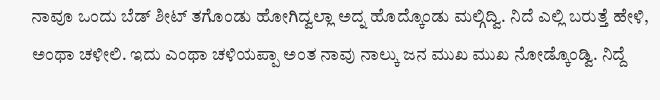ನಾವೂ ಒಂದು ಬೆಡ್ ಶೀಟ್ ತಗೊಂಡು ಹೋಗಿದ್ವಲ್ಲಾ ಅದ್ನ ಹೊದ್ಕೊಂಡು ಮಲ್ಗಿದ್ವಿ. ನಿದೆ ಎಲ್ಲಿ ಬರುತ್ತೆ ಹೇಳಿ, ಅಂಥಾ ಚಳೀಲಿ. ಇದು ಎಂಥಾ ಚಳಿಯಪ್ಪಾ ಅಂತ ನಾವು ನಾಲ್ಕು ಜನ ಮುಖ ಮುಖ ನೋಡ್ಕೊಂಡ್ವಿ. ನಿದ್ದೆ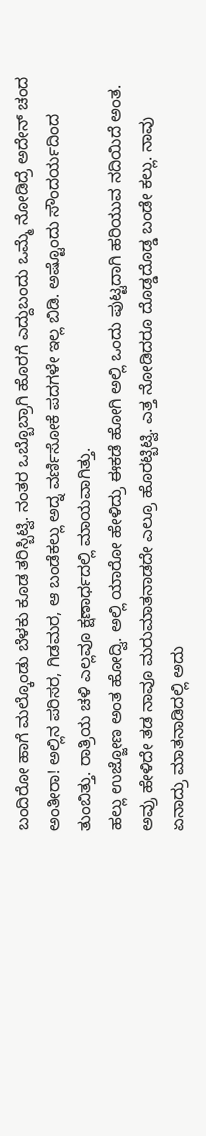ಬಂದಿರೋ ಹಾಗೆ ಮಲ್ಕೊಂಡು ಬೆಳಕು ಕೂಡ ತರಿಸ್ಬಿಟ್ವಿ. ನಂತರ ಒಬ್ಬೊಬ್ರಾಗಿ ಹೊರಗೆ ಎದ್ದುಬಂದು ಒಮ್ಮೆ ನೋಡಿದ್ರೆ ಅದೇನ್ ಚಂದ ಅಂತೀರಾ! ಅಲ್ಲಿನ ಪರಿಸರ, ಗಿಡಮರ, ಆ ಬಂಡೆಕಲ್ಲು ಅದ್ನ ವರ್ಣಿಸೋಕೆ ಪದಗಳೇ ಇಲ್ಲ ಬಿಡಿ. ಅಷ್ಟೊಂದು ಸೌಂದರ್ಯದಿಂದ ತುಂಬಿತ್ತು. ರಾತ್ರಿಯ ಚಳಿ ಎಲ್ಲವೂ ಕ್ಷಣಾರ್ಧದಲ್ಲಿ ಮಾಯವಾಗಿತ್ತು.
ಹಲ್ಲು ಉಜ್ಜೋಣ ಅಂತ ಹೋದ್ವಿ. ಅಲ್ಲಿ ಯಾರೋ ಹೇಳಿದ್ರು ಈಕಡೆ ಹೋಗಿ ಅಲ್ಲಿ ಒಂದು ಪುಟ್ಟದಾಗಿ ಹರಿಯುವ ನದಿಯಿದೆ ಅಂತ. ಅವ್ರು ಹೇಳಿದೇ ತಡ ನಾವೂ ಮರುಮಾತನಾಡದೇ ಎಲ್ರೂ ಹೊರಟ್ಬಿಟ್ವಿ. ಎತ್ತ ನೋಡಿದರೂ ದೊಡ್ಡದೊಡ್ಡ ಬಂಡೇ ಕಲ್ಲು. ನಾವು ಏನಾದ್ರು ಮಾತನಾಡಿದಲ್ಲಿ ಅದು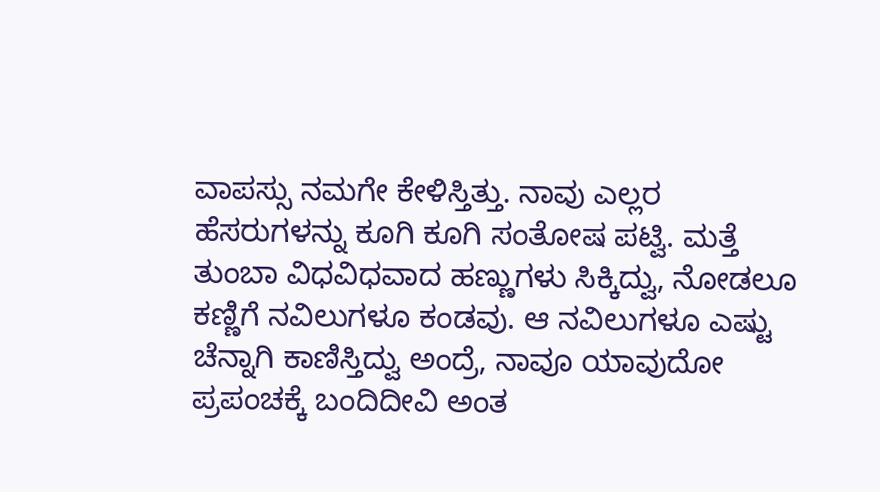ವಾಪಸ್ಸು ನಮಗೇ ಕೇಳಿಸ್ತಿತ್ತು. ನಾವು ಎಲ್ಲರ ಹೆಸರುಗಳನ್ನು ಕೂಗಿ ಕೂಗಿ ಸಂತೋಷ ಪಟ್ವಿ. ಮತ್ತೆ ತುಂಬಾ ವಿಧವಿಧವಾದ ಹಣ್ಣುಗಳು ಸಿಕ್ಕಿದ್ವು, ನೋಡಲೂ ಕಣ್ಣಿಗೆ ನವಿಲುಗಳೂ ಕಂಡವು. ಆ ನವಿಲುಗಳೂ ಎಷ್ಟು ಚೆನ್ನಾಗಿ ಕಾಣಿಸ್ತಿದ್ವು ಅಂದ್ರೆ, ನಾವೂ ಯಾವುದೋ ಪ್ರಪಂಚಕ್ಕೆ ಬಂದಿದೀವಿ ಅಂತ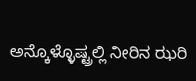ಅನ್ಕೊಳ್ಳೊಷ್ಟ್ರಲ್ಲಿ ನೀರಿನ ಝರಿ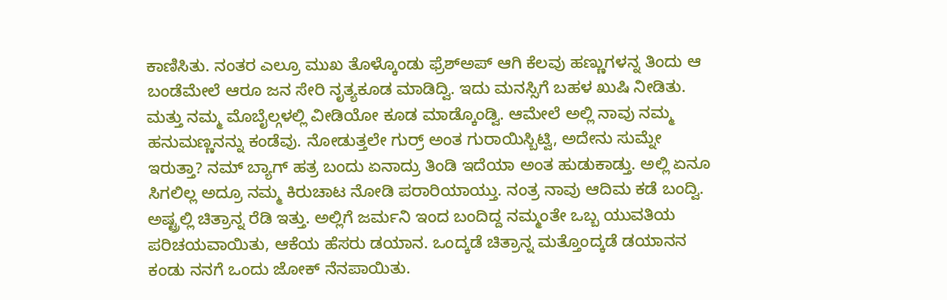ಕಾಣಿಸಿತು. ನಂತರ ಎಲ್ರೂ ಮುಖ ತೊಳ್ಕೊಂಡು ಫ್ರೆಶ್ಅಪ್ ಆಗಿ ಕೆಲವು ಹಣ್ಣುಗಳನ್ನ ತಿಂದು ಆ ಬಂಡೆಮೇಲೆ ಆರೂ ಜನ ಸೇರಿ ನೃತ್ಯಕೂಡ ಮಾಡಿದ್ವಿ. ಇದು ಮನಸ್ಸಿಗೆ ಬಹಳ ಖುಷಿ ನೀಡಿತು. ಮತ್ತು ನಮ್ಮ ಮೊಬೈಲ್ಗಳಲ್ಲಿ ವೀಡಿಯೋ ಕೂಡ ಮಾಡ್ಕೊಂಡ್ವಿ. ಆಮೇಲೆ ಅಲ್ಲಿ ನಾವು ನಮ್ಮ ಹನುಮಣ್ಣನನ್ನು ಕಂಡೆವು. ನೋಡುತ್ತಲೇ ಗುರ್ರ್ ಅಂತ ಗುರಾಯಿಸ್ಬಿಟ್ವಿ, ಅದೇನು ಸುಮ್ನೇ ಇರುತ್ತಾ? ನಮ್ ಬ್ಯಾಗ್ ಹತ್ರ ಬಂದು ಏನಾದ್ರು ತಿಂಡಿ ಇದೆಯಾ ಅಂತ ಹುಡುಕಾಡ್ತು. ಅಲ್ಲಿ ಏನೂ ಸಿಗಲಿಲ್ಲ ಅದ್ರೂ ನಮ್ಮ ಕಿರುಚಾಟ ನೋಡಿ ಪರಾರಿಯಾಯ್ತು. ನಂತ್ರ ನಾವು ಆದಿಮ ಕಡೆ ಬಂದ್ವಿ.
ಅಷ್ಟ್ರಲ್ಲಿ ಚಿತ್ರಾನ್ನ ರೆಡಿ ಇತ್ತು. ಅಲ್ಲಿಗೆ ಜರ್ಮನಿ ಇಂದ ಬಂದಿದ್ದ ನಮ್ಮಂತೇ ಒಬ್ಬ ಯುವತಿಯ ಪರಿಚಯವಾಯಿತು, ಆಕೆಯ ಹೆಸರು ಡಯಾನ. ಒಂದ್ಕಡೆ ಚಿತ್ರಾನ್ನ ಮತ್ತೊಂದ್ಕಡೆ ಡಯಾನನ ಕಂಡು ನನಗೆ ಒಂದು ಜೋಕ್ ನೆನಪಾಯಿತು.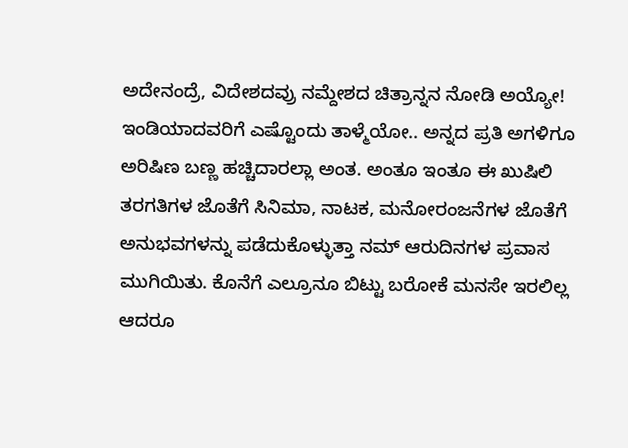ಅದೇನಂದ್ರೆ, ವಿದೇಶದವ್ರು ನಮ್ದೇಶದ ಚಿತ್ರಾನ್ನನ ನೋಡಿ ಅಯ್ಯೋ! ಇಂಡಿಯಾದವರಿಗೆ ಎಷ್ಟೊಂದು ತಾಳ್ಮೆಯೋ.. ಅನ್ನದ ಪ್ರತಿ ಅಗಳಿಗೂ ಅರಿಷಿಣ ಬಣ್ಣ ಹಚ್ಚಿದಾರಲ್ಲಾ ಅಂತ. ಅಂತೂ ಇಂತೂ ಈ ಖುಷಿಲಿ ತರಗತಿಗಳ ಜೊತೆಗೆ ಸಿನಿಮಾ, ನಾಟಕ, ಮನೋರಂಜನೆಗಳ ಜೊತೆಗೆ ಅನುಭವಗಳನ್ನು ಪಡೆದುಕೊಳ್ಳುತ್ತಾ ನಮ್ ಆರುದಿನಗಳ ಪ್ರವಾಸ ಮುಗಿಯಿತು. ಕೊನೆಗೆ ಎಲ್ರೂನೂ ಬಿಟ್ಟು ಬರೋಕೆ ಮನಸೇ ಇರಲಿಲ್ಲ ಆದರೂ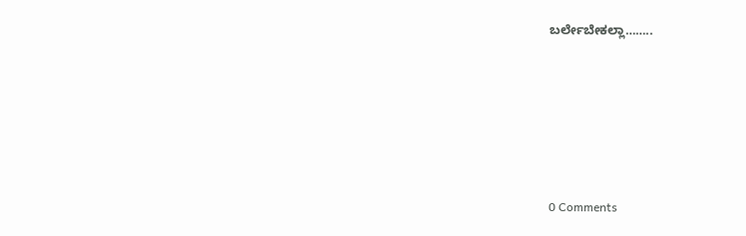ಬರ್ಲೇಬೇಕಲ್ಲಾ……..






0 Comments